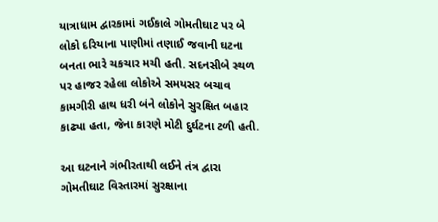યાત્રાધામ દ્વારકામાં ગઈકાલે ગોમતીઘાટ પર બે લોકો દરિયાના પાણીમાં તણાઈ જવાની ઘટના બનતા ભારે ચકચાર મચી હતી. સદનસીબે સ્થળ પર હાજર રહેલા લોકોએ સમયસર બચાવ કામગીરી હાથ ધરી બંને લોકોને સુરક્ષિત બહાર કાઢ્યા હતા, જેના કારણે મોટી દુર્ઘટના ટળી હતી.

આ ઘટનાને ગંભીરતાથી લઈને તંત્ર દ્વારા ગોમતીઘાટ વિસ્તારમાં સુરક્ષાના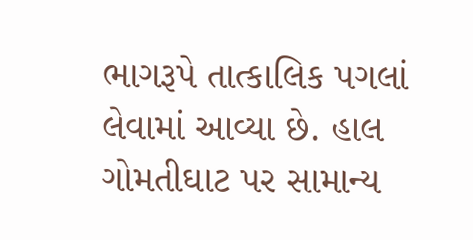ભાગરૂપે તાત્કાલિક પગલાં લેવામાં આવ્યા છે. હાલ ગોમતીઘાટ પર સામાન્ય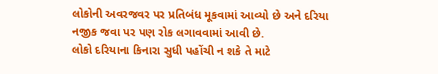લોકોની અવરજવર પર પ્રતિબંધ મૂકવામાં આવ્યો છે અને દરિયા નજીક જવા પર પણ રોક લગાવવામાં આવી છે.
લોકો દરિયાના કિનારા સુધી પહોંચી ન શકે તે માટે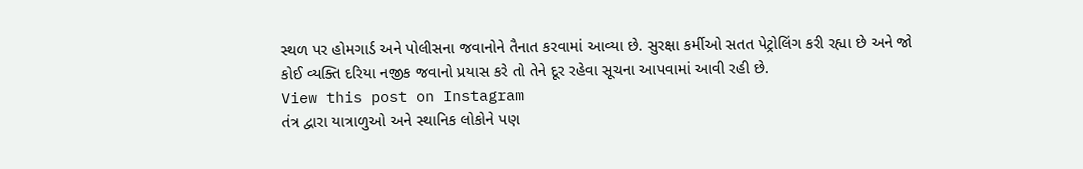સ્થળ પર હોમગાર્ડ અને પોલીસના જવાનોને તૈનાત કરવામાં આવ્યા છે. સુરક્ષા કર્મીઓ સતત પેટ્રોલિંગ કરી રહ્યા છે અને જો કોઈ વ્યક્તિ દરિયા નજીક જવાનો પ્રયાસ કરે તો તેને દૂર રહેવા સૂચના આપવામાં આવી રહી છે.
View this post on Instagram
તંત્ર દ્વારા યાત્રાળુઓ અને સ્થાનિક લોકોને પણ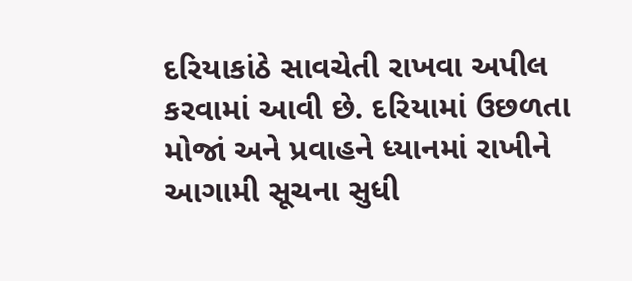દરિયાકાંઠે સાવચેતી રાખવા અપીલ કરવામાં આવી છે. દરિયામાં ઉછળતા મોજાં અને પ્રવાહને ધ્યાનમાં રાખીને આગામી સૂચના સુધી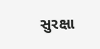સુરક્ષા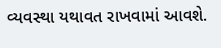વ્યવસ્થા યથાવત રાખવામાં આવશે.